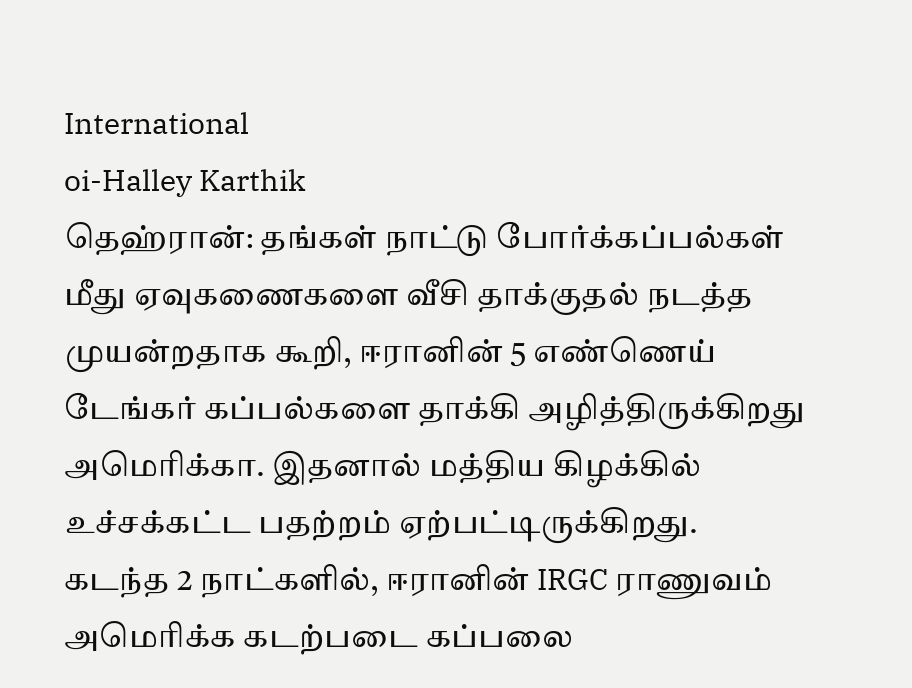International
oi-Halley Karthik
தெஹ்ரான்: தங்கள் நாட்டு போர்க்கப்பல்கள் மீது ஏவுகணைகளை வீசி தாக்குதல் நடத்த முயன்றதாக கூறி, ஈரானின் 5 எண்ணெய் டேங்கர் கப்பல்களை தாக்கி அழித்திருக்கிறது அமெரிக்கா. இதனால் மத்திய கிழக்கில் உச்சக்கட்ட பதற்றம் ஏற்பட்டிருக்கிறது.
கடந்த 2 நாட்களில், ஈரானின் IRGC ராணுவம் அமெரிக்க கடற்படை கப்பலை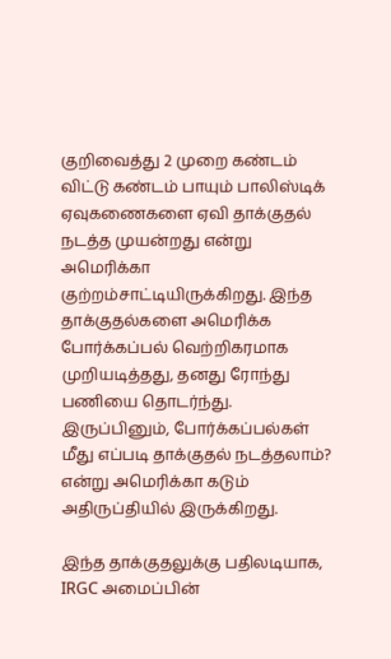குறிவைத்து 2 முறை கண்டம் விட்டு கண்டம் பாயும் பாலிஸ்டிக் ஏவுகணைகளை ஏவி தாக்குதல் நடத்த முயன்றது என்று அமெரிக்கா குற்றம்சாட்டியிருக்கிறது. இந்த தாக்குதல்களை அமெரிக்க போர்க்கப்பல் வெற்றிகரமாக முறியடித்தது, தனது ரோந்து பணியை தொடர்ந்து. இருப்பினும், போர்க்கப்பல்கள் மீது எப்படி தாக்குதல் நடத்தலாம்? என்று அமெரிக்கா கடும் அதிருப்தியில் இருக்கிறது.

இந்த தாக்குதலுக்கு பதிலடியாக, IRGC அமைப்பின்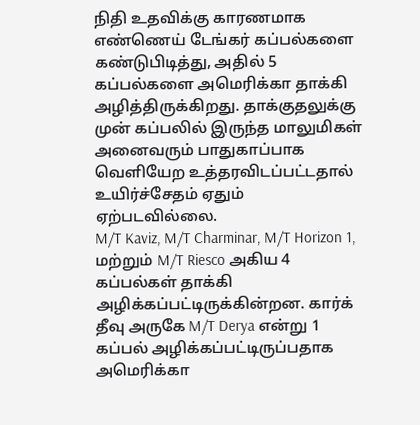நிதி உதவிக்கு காரணமாக எண்ணெய் டேங்கர் கப்பல்களை கண்டுபிடித்து, அதில் 5 கப்பல்களை அமெரிக்கா தாக்கி அழித்திருக்கிறது. தாக்குதலுக்கு முன் கப்பலில் இருந்த மாலுமிகள் அனைவரும் பாதுகாப்பாக வெளியேற உத்தரவிடப்பட்டதால் உயிர்ச்சேதம் ஏதும் ஏற்படவில்லை.
M/T Kaviz, M/T Charminar, M/T Horizon 1, மற்றும் M/T Riesco அகிய 4 கப்பல்கள் தாக்கி அழிக்கப்பட்டிருக்கின்றன. கார்க் தீவு அருகே M/T Derya என்று 1 கப்பல் அழிக்கப்பட்டிருப்பதாக அமெரிக்கா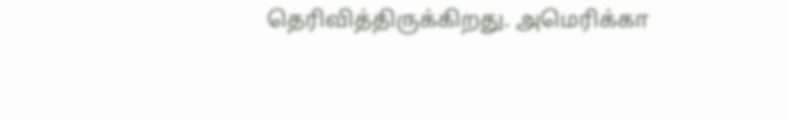தெரிவித்திருக்கிறது. அமெரிக்கா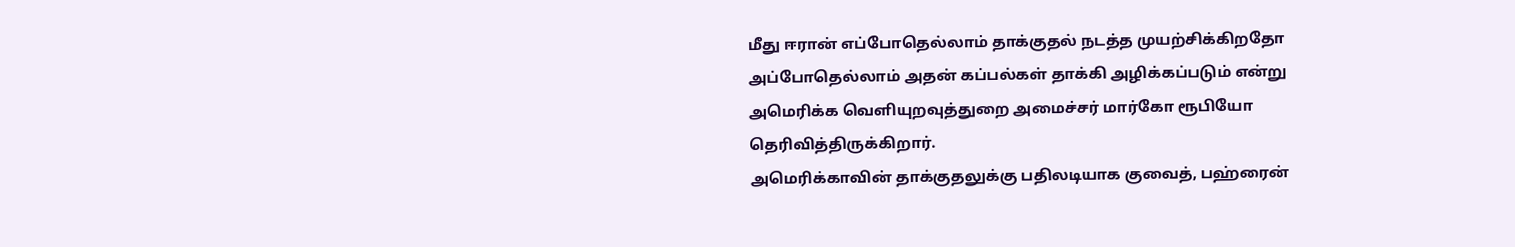மீது ஈரான் எப்போதெல்லாம் தாக்குதல் நடத்த முயற்சிக்கிறதோ அப்போதெல்லாம் அதன் கப்பல்கள் தாக்கி அழிக்கப்படும் என்று அமெரிக்க வெளியுறவுத்துறை அமைச்சர் மார்கோ ரூபியோ தெரிவித்திருக்கிறார்.
அமெரிக்காவின் தாக்குதலுக்கு பதிலடியாக குவைத், பஹ்ரைன்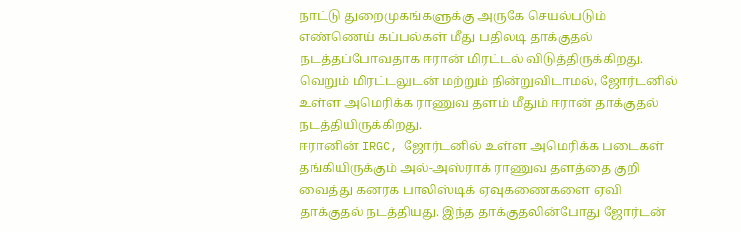நாட்டு துறைமுகங்களுக்கு அருகே செயல்படும் எண்ணெய் கப்பல்கள் மீது பதிலடி தாக்குதல் நடத்தப்போவதாக ஈரான் மிரட்டல் விடுத்திருக்கிறது. வெறும் மிரட்டலுடன் மற்றும் நின்றுவிடாமல், ஜோர்டனில் உள்ள அமெரிக்க ராணுவ தளம் மீதும் ஈரான் தாக்குதல் நடத்தியிருக்கிறது.
ஈரானின் IRGC, ஜோர்டனில் உள்ள அமெரிக்க படைகள் தங்கியிருக்கும் அல்-அஸ்ராக் ராணுவ தளத்தை குறி வைத்து கனரக பாலிஸ்டிக் ஏவுகணைகளை ஏவி தாக்குதல் நடத்தியது. இந்த தாக்குதலின்போது ஜோர்டன்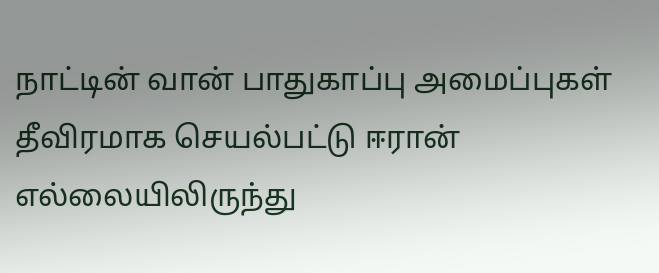நாட்டின் வான் பாதுகாப்பு அமைப்புகள் தீவிரமாக செயல்பட்டு ஈரான் எல்லையிலிருந்து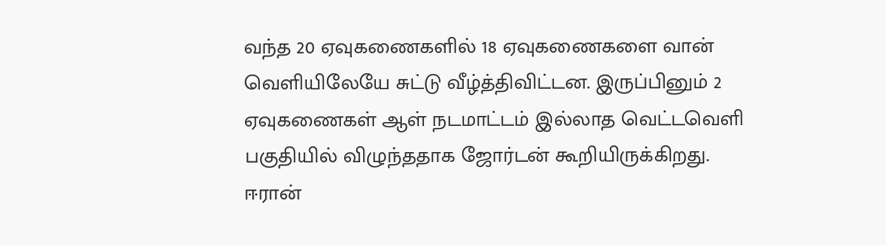வந்த 20 ஏவுகணைகளில் 18 ஏவுகணைகளை வான் வெளியிலேயே சுட்டு வீழ்த்திவிட்டன. இருப்பினும் 2 ஏவுகணைகள் ஆள் நடமாட்டம் இல்லாத வெட்டவெளி பகுதியில் விழுந்ததாக ஜோர்டன் கூறியிருக்கிறது.
ஈரான்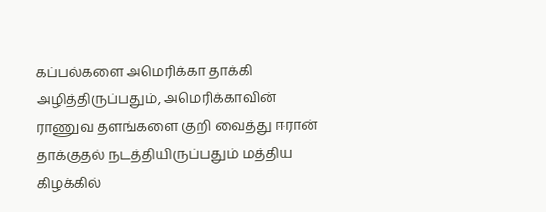கப்பல்களை அமெரிக்கா தாக்கி அழித்திருப்பதும், அமெரிக்காவின் ராணுவ தளங்களை குறி வைத்து ஈரான் தாக்குதல் நடத்தியிருப்பதும் மத்திய கிழக்கில்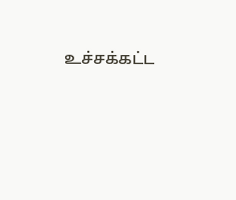உச்சக்கட்ட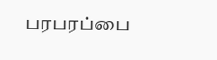பரபரப்பை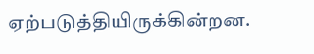ஏற்படுத்தியிருக்கின்றன.